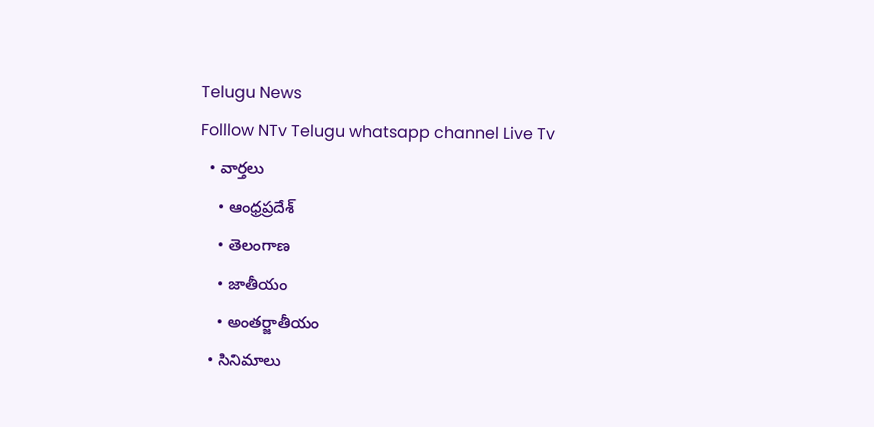Telugu News
Folllow NTv Telugu whatsapp channel Live Tv
  • వార్తలు
    • ఆంధ్రప్రదేశ్
    • తెలంగాణ
    • జాతీయం
    • అంతర్జాతీయం
  • సినిమాలు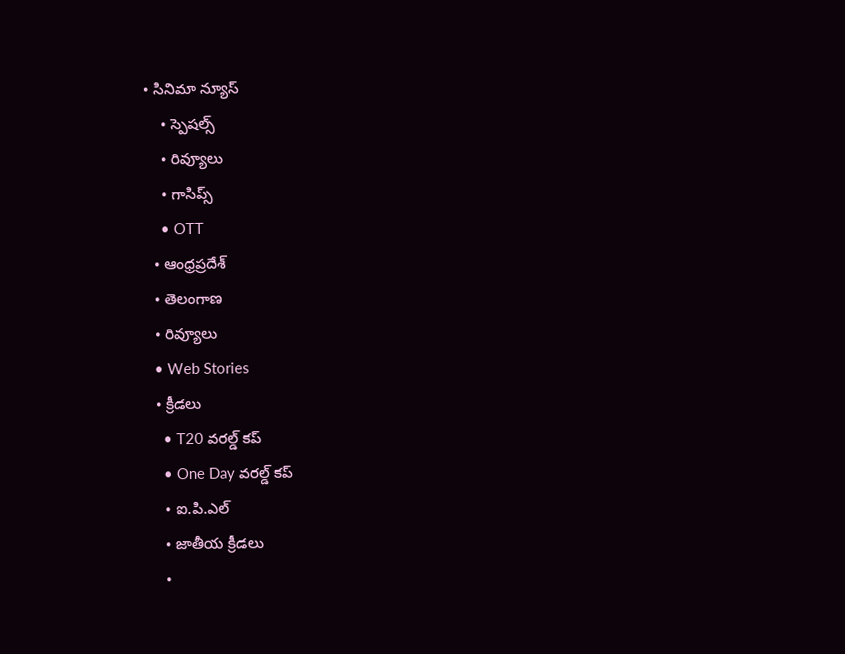• సినిమా న్యూస్
    • స్పెషల్స్
    • రివ్యూలు
    • గాసిప్స్
    • OTT
  • ఆంధ్రప్రదేశ్
  • తెలంగాణ
  • రివ్యూలు
  • Web Stories
  • క్రీడలు
    • T20 వరల్డ్ కప్
    • One Day వరల్డ్ కప్
    • ఐ.పి.ఎల్
    • జాతీయ క్రీడలు
    •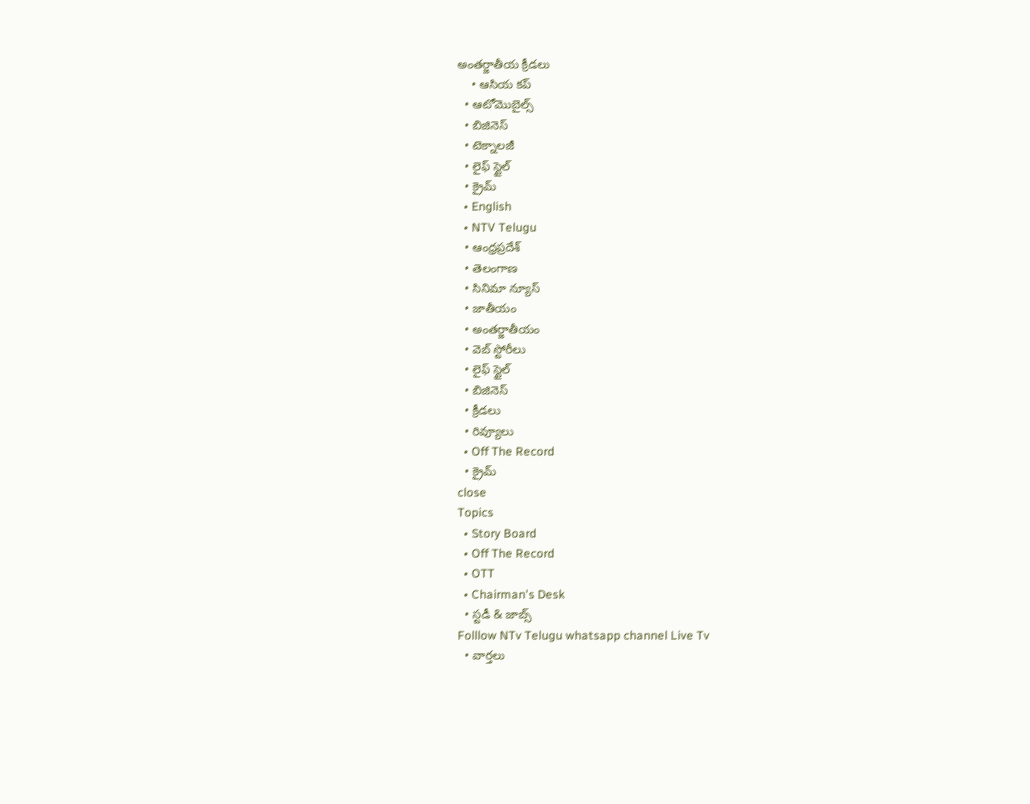అంతర్జాతీయ క్రీడలు
    • ఆసియ కప్
  • ఆటోమొబైల్స్
  • బిజినెస్‌
  • టెక్నాలజీ
  • లైఫ్ స్టైల్
  • క్రైమ్
  • English
  • NTV Telugu
  • ఆంధ్రప్రదేశ్
  • తెలంగాణ
  • సినిమా న్యూస్
  • జాతీయం
  • అంతర్జాతీయం
  • వెబ్ స్టోరీలు
  • లైఫ్ స్టైల్
  • బిజినెస్‌
  • క్రీడలు
  • రివ్యూలు
  • Off The Record
  • క్రైమ్
close
Topics
  • Story Board
  • Off The Record
  • OTT
  • Chairman's Desk
  • స్టడీ & జాబ్స్
Folllow NTv Telugu whatsapp channel Live Tv
  • వార్తలు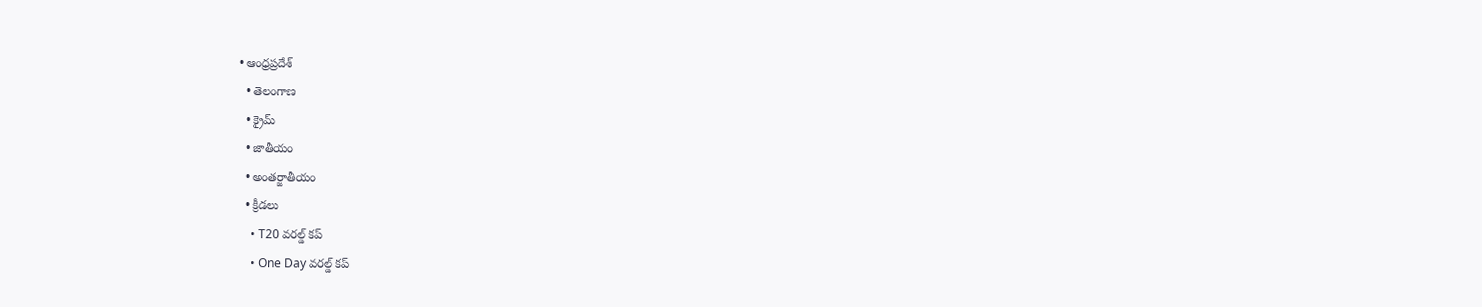• ఆంధ్రప్రదేశ్
  • తెలంగాణ
  • క్రైమ్
  • జాతీయం
  • అంతర్జాతీయం
  • క్రీడలు
    • T20 వరల్డ్ కప్
    • One Day వరల్డ్ కప్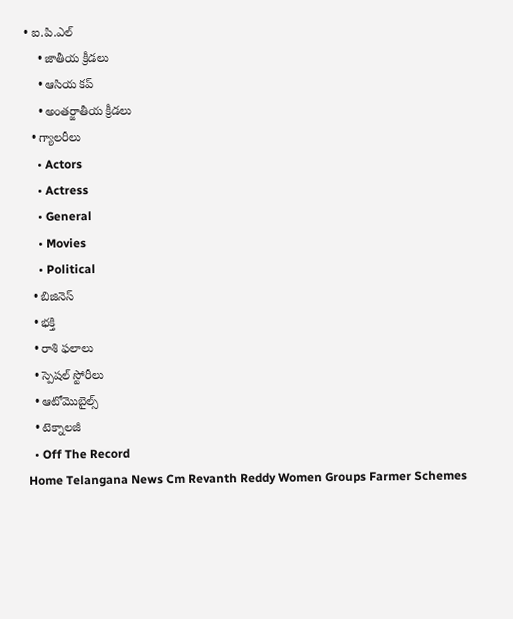• ఐ.పి.ఎల్
    • జాతీయ క్రీడలు
    • ఆసియ కప్
    • అంతర్జాతీయ క్రీడలు
  • గ్యాలరీలు
    • Actors
    • Actress
    • General
    • Movies
    • Political
  • బిజినెస్‌
  • భక్తి
  • రాశి ఫలాలు
  • స్పెషల్‌ స్టోరీలు
  • ఆటోమొబైల్స్
  • టెక్నాలజీ
  • Off The Record
Home Telangana News Cm Revanth Reddy Women Groups Farmer Schemes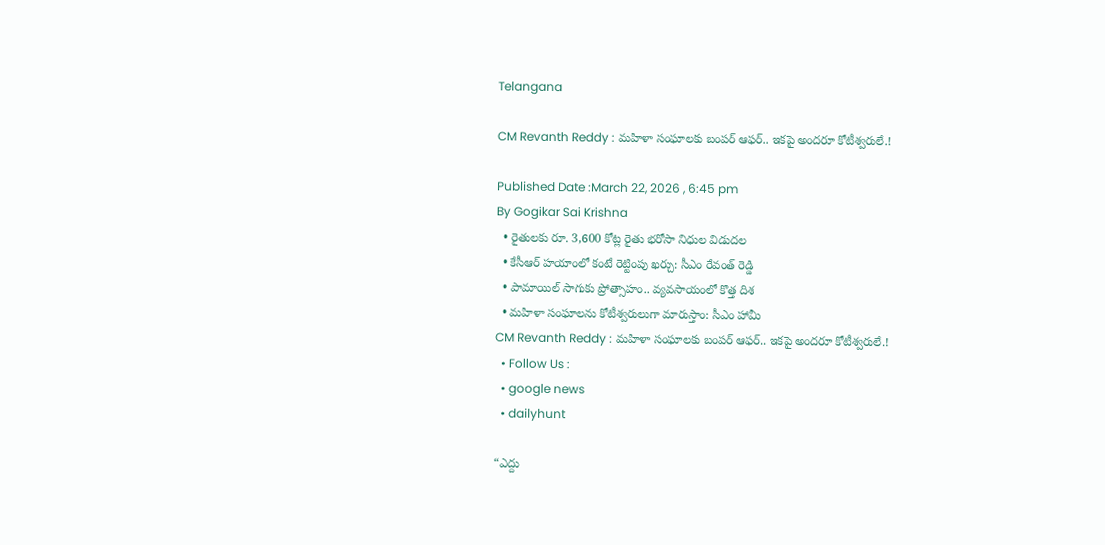Telangana

CM Revanth Reddy : మహిళా సంఘాలకు బంపర్ ఆఫర్.. ఇకపై అందరూ కోటీశ్వరులే.!

Published Date :March 22, 2026 , 6:45 pm
By Gogikar Sai Krishna
  • రైతులకు రూ. 3,600 కోట్ల రైతు భరోసా నిధుల విడుదల
  • కేసీఆర్ హయాంలో కంటే రెట్టింపు ఖర్చు: సీఎం రేవంత్ రెడ్డి
  • పామాయిల్ సాగుకు ప్రోత్సాహం.. వ్యవసాయంలో కొత్త దిశ
  • మహిళా సంఘాలను కోటీశ్వరులుగా మారుస్తాం: సీఎం హామీ
CM Revanth Reddy : మహిళా సంఘాలకు బంపర్ ఆఫర్.. ఇకపై అందరూ కోటీశ్వరులే.!
  • Follow Us :
  • google news
  • dailyhunt

“ఎద్దు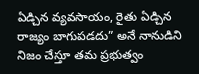ఏడ్చిన వ్యవసాయం, రైతు ఏడ్చిన రాజ్యం బాగుపడదు” అనే నానుడిని నిజం చేస్తూ తమ ప్రభుత్వం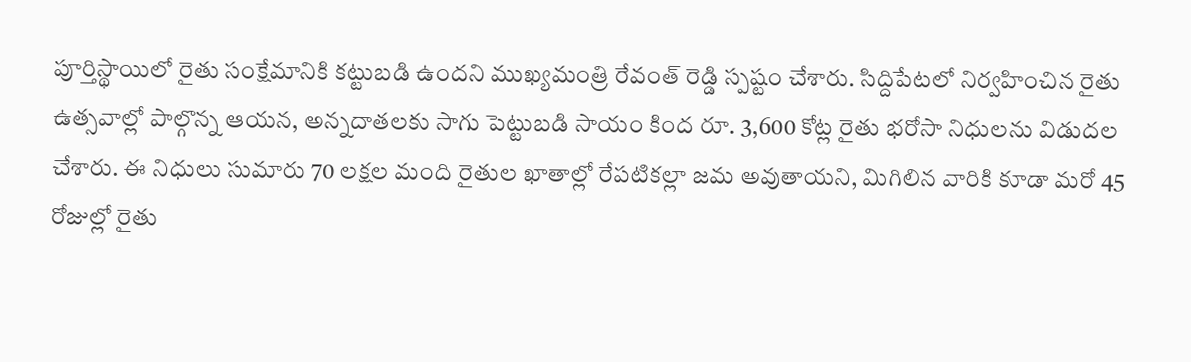పూర్తిస్థాయిలో రైతు సంక్షేమానికి కట్టుబడి ఉందని ముఖ్యమంత్రి రేవంత్ రెడ్డి స్పష్టం చేశారు. సిద్దిపేటలో నిర్వహించిన రైతు ఉత్సవాల్లో పాల్గొన్న ఆయన, అన్నదాతలకు సాగు పెట్టుబడి సాయం కింద రూ. 3,600 కోట్ల రైతు భరోసా నిధులను విడుదల చేశారు. ఈ నిధులు సుమారు 70 లక్షల మంది రైతుల ఖాతాల్లో రేపటికల్లా జమ అవుతాయని, మిగిలిన వారికి కూడా మరో 45 రోజుల్లో రైతు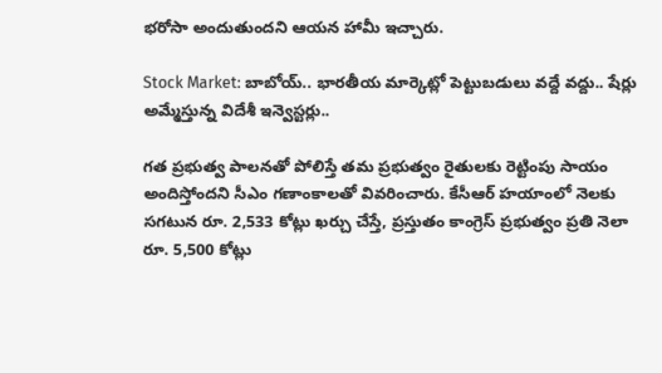భరోసా అందుతుందని ఆయన హామీ ఇచ్చారు.

Stock Market: బాబోయ్.. భారతీయ మార్కెట్లో పెట్టుబడులు వద్దే వద్దు.. షేర్లు అమ్మేస్తున్న విదేశీ ఇన్వెస్టర్లు..

గత ప్రభుత్వ పాలనతో పోలిస్తే తమ ప్రభుత్వం రైతులకు రెట్టింపు సాయం అందిస్తోందని సీఎం గణాంకాలతో వివరించారు. కేసీఆర్ హయాంలో నెలకు సగటున రూ. 2,533 కోట్లు ఖర్చు చేస్తే, ప్రస్తుతం కాంగ్రెస్ ప్రభుత్వం ప్రతి నెలా రూ. 5,500 కోట్లు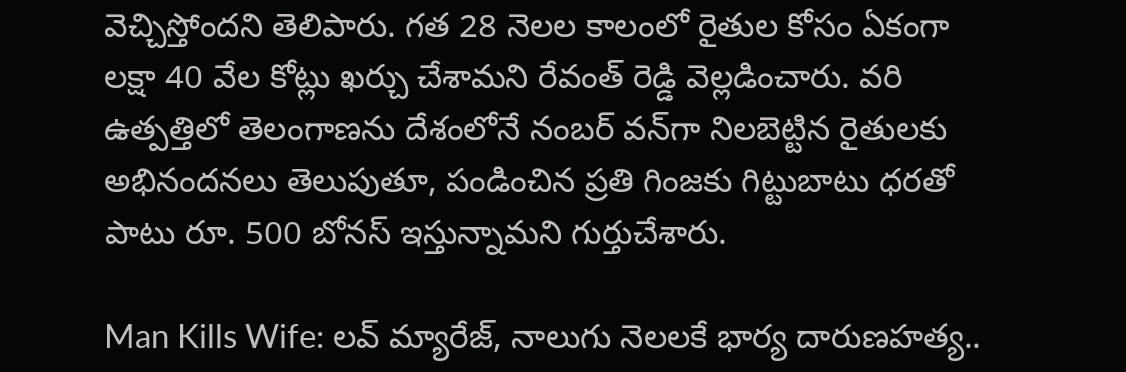వెచ్చిస్తోందని తెలిపారు. గత 28 నెలల కాలంలో రైతుల కోసం ఏకంగా లక్షా 40 వేల కోట్లు ఖర్చు చేశామని రేవంత్ రెడ్డి వెల్లడించారు. వరి ఉత్పత్తిలో తెలంగాణను దేశంలోనే నంబర్ వన్‌గా నిలబెట్టిన రైతులకు అభినందనలు తెలుపుతూ, పండించిన ప్రతి గింజకు గిట్టుబాటు ధరతో పాటు రూ. 500 బోనస్ ఇస్తున్నామని గుర్తుచేశారు.

Man Kills Wife: లవ్ మ్యారేజ్, నాలుగు నెలలకే భార్య దారుణహత్య..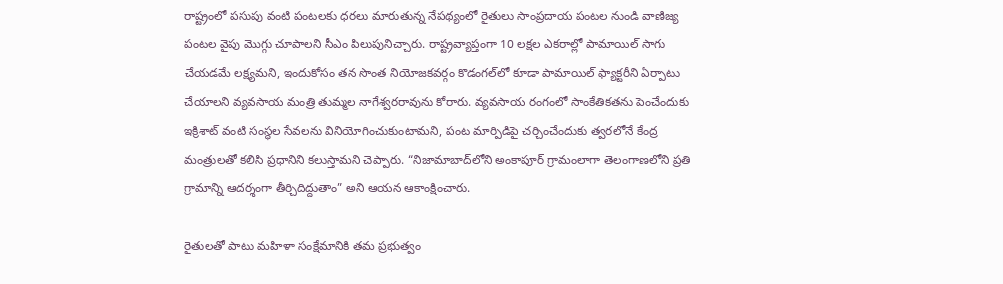రాష్ట్రంలో పసుపు వంటి పంటలకు ధరలు మారుతున్న నేపథ్యంలో రైతులు సాంప్రదాయ పంటల నుండి వాణిజ్య పంటల వైపు మొగ్గు చూపాలని సీఎం పిలుపునిచ్చారు. రాష్ట్రవ్యాప్తంగా 10 లక్షల ఎకరాల్లో పామాయిల్ సాగు చేయడమే లక్ష్యమని, ఇందుకోసం తన సొంత నియోజకవర్గం కొడంగల్‌లో కూడా పామాయిల్ ఫ్యాక్టరీని ఏర్పాటు చేయాలని వ్యవసాయ మంత్రి తుమ్మల నాగేశ్వరరావును కోరారు. వ్యవసాయ రంగంలో సాంకేతికతను పెంచేందుకు ఇక్రిశాట్ వంటి సంస్థల సేవలను వినియోగించుకుంటామని, పంట మార్పిడిపై చర్చించేందుకు త్వరలోనే కేంద్ర మంత్రులతో కలిసి ప్రధానిని కలుస్తామని చెప్పారు. “నిజామాబాద్‌లోని అంకాపూర్ గ్రామంలాగా తెలంగాణలోని ప్రతి గ్రామాన్ని ఆదర్శంగా తీర్చిదిద్దుతాం” అని ఆయన ఆకాంక్షించారు.

రైతులతో పాటు మహిళా సంక్షేమానికి తమ ప్రభుత్వం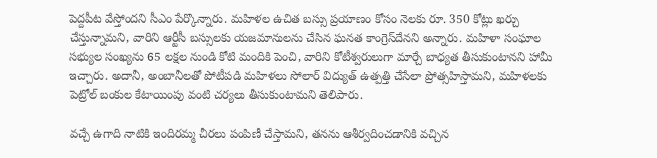పెద్దపీట వేస్తోందని సీఎం పేర్కొన్నారు. మహిళల ఉచిత బస్సు ప్రయాణం కోసం నెలకు రూ. 350 కోట్లు ఖర్చు చేస్తున్నామని, వారిని ఆర్టీసీ బస్సులకు యజమానులను చేసిన ఘనత కాంగ్రెస్‌దేనని అన్నారు. మహిళా సంఘాల సభ్యుల సంఖ్యను 65 లక్షల నుండి కోటి మందికి పెంచి, వారిని కోటీశ్వరులుగా మార్చే బాధ్యత తీసుకుంటానని హామీ ఇచ్చారు. అదానీ, అంబానీలతో పోటీపడి మహిళలు సోలార్ విద్యుత్ ఉత్పత్తి చేసేలా ప్రోత్సహిస్తామని, మహిళలకు పెట్రోల్ బంకుల కేటాయింపు వంటి చర్యలు తీసుకుంటామని తెలిపారు.

వచ్చే ఉగాది నాటికి ఇందిరమ్మ చీరలు పంపిణీ చేస్తామని, తనను ఆశీర్వదించడానికి వచ్చిన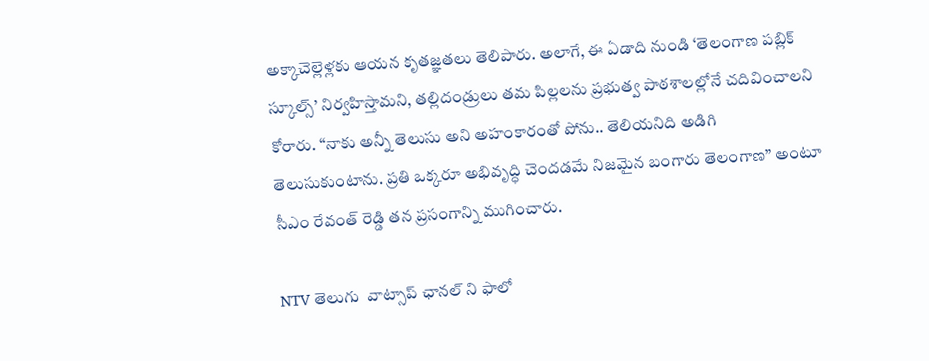అక్కాచెల్లెళ్లకు ఆయన కృతజ్ఞతలు తెలిపారు. అలాగే, ఈ ఏడాది నుండి ‘తెలంగాణ పబ్లిక్ స్కూల్స్’ నిర్వహిస్తామని, తల్లిదండ్రులు తమ పిల్లలను ప్రభుత్వ పాఠశాలల్లోనే చదివించాలని కోరారు. “నాకు అన్నీ తెలుసు అని అహంకారంతో పోను.. తెలియనిది అడిగి తెలుసుకుంటాను. ప్రతి ఒక్కరూ అభివృద్ధి చెందడమే నిజమైన బంగారు తెలంగాణ” అంటూ సీఎం రేవంత్ రెడ్డి తన ప్రసంగాన్ని ముగించారు.

NTV తెలుగు  వాట్సాప్ ఛానల్ ని ఫాలో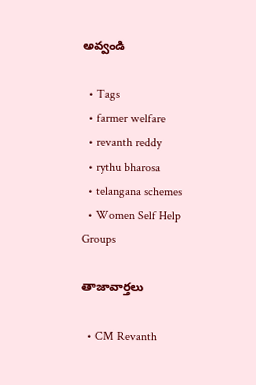అవ్వండి

  • Tags
  • farmer welfare
  • revanth reddy
  • rythu bharosa
  • telangana schemes
  • Women Self Help Groups

తాజావార్తలు

  • CM Revanth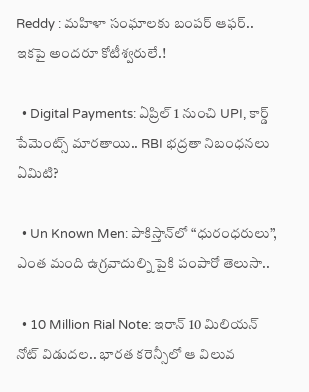Reddy : మహిళా సంఘాలకు బంపర్ ఆఫర్.. ఇకపై అందరూ కోటీశ్వరులే.!

  • Digital Payments: ఏప్రిల్ 1 నుంచి UPI, కార్డ్ పేమెంట్స్ మారతాయి.. RBI భద్రతా నిబంధనలు ఏమిటి?

  • Un Known Men: పాకిస్తాన్‌లో “ధురంధరులు”, ఎంత మంది ఉగ్రవాదుల్ని పైకి పంపారో తెలుసా..

  • 10 Million Rial Note: ఇరాన్ 10 మిలియన్ నోట్ విడుదల.. భారత కరెన్సీలో ఆ విలువ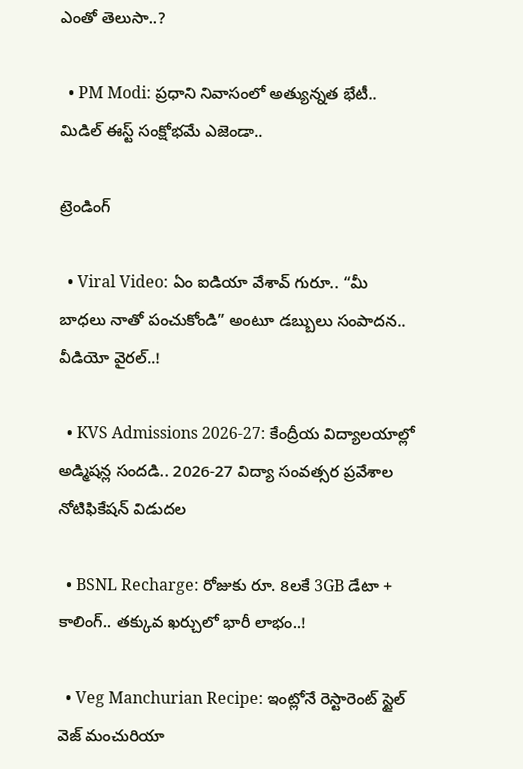ఎంతో తెలుసా..?

  • PM Modi: ప్రధాని నివాసంలో అత్యున్నత భేటీ.. మిడిల్ ఈస్ట్ సంక్షోభమే ఎజెండా..

ట్రెండింగ్‌

  • Viral Video: ఏం ఐడియా వేశావ్ గురూ.. “మీ బాధలు నాతో పంచుకోండి” అంటూ డబ్బులు సంపాదన.. వీడియో వైరల్..!

  • KVS Admissions 2026-27: కేంద్రీయ విద్యాలయాల్లో అడ్మిషన్ల సందడి.. 2026-27 విద్యా సంవత్సర ప్రవేశాల నోటిఫికేషన్ విడుదల

  • BSNL Recharge: రోజుకు రూ. 8లకే 3GB డేటా + కాలింగ్.. తక్కువ ఖర్చులో భారీ లాభం..!

  • Veg Manchurian Recipe: ఇంట్లోనే రెస్టారెంట్ స్టైల్ వెజ్ మంచురియా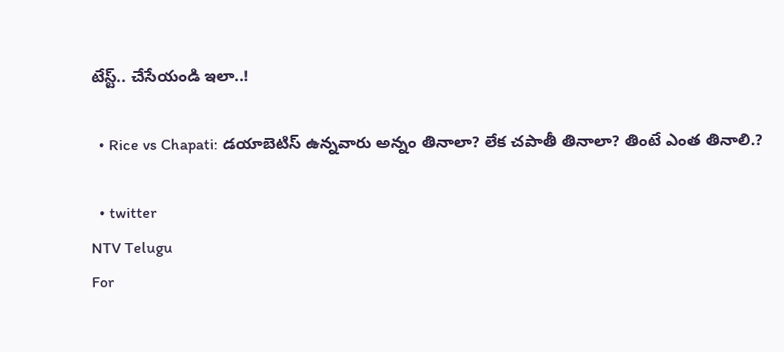టేస్ట్.. చేసేయండి ఇలా..!

  • Rice vs Chapati: డయాబెటిస్ ఉన్నవారు అన్నం తినాలా? లేక చపాతీ తినాలా? తింటే ఎంత తినాలి.?

  • twitter
NTV Telugu
For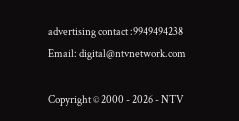advertising contact :9949494238
Email: digital@ntvnetwork.com

Copyright © 2000 - 2026 - NTV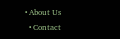• About Us
  • Contact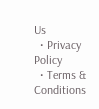Us
  • Privacy Policy
  • Terms & Conditions